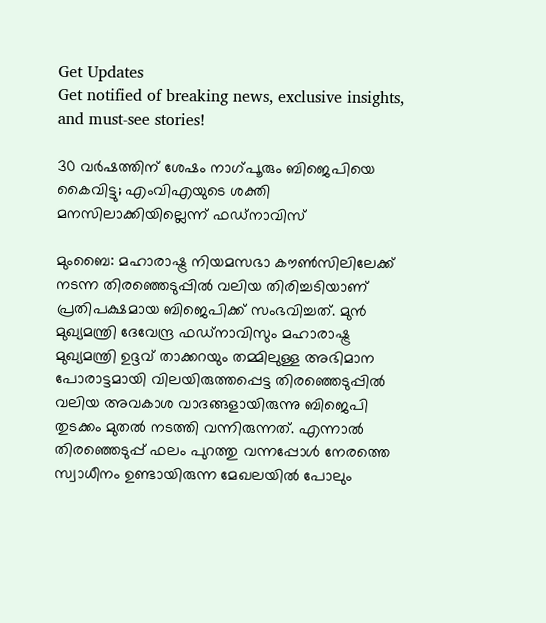Get Updates
Get notified of breaking news, exclusive insights, and must-see stories!

30 വര്‍ഷത്തിന് ശേഷം നാഗ്പൂരും ബിജെപിയെ കൈവിട്ടു; എംവിഎയുടെ ശക്തി മനസിലാക്കിയില്ലെന്ന് ഫഡ്നാവിസ്

മുംബൈ: മഹാരാഷ്ട്ര നിയമസഭാ കൗണ്‍സിലിലേക്ക് നടന്ന തിരഞ്ഞെടുപ്പില്‍ വലിയ തിരിച്ചടിയാണ് പ്രതിപക്ഷമായ ബിജെപിക്ക് സംഭവിച്ചത്. മുന്‍ മുഖ്യമന്ത്രി ദേവേന്ദ്ര ഫഡ്‌നാവിസും മഹാരാഷ്ട്ര മുഖ്യമന്ത്രി ഉദ്ദവ് താക്കറയും തമ്മിലുള്ള അഭിമാന പോരാട്ടമായി വിലയിരുത്തപ്പെട്ട തിരഞ്ഞെടുപ്പില്‍ വലിയ അവകാശ വാദങ്ങളായിരുന്നു ബിജെപി തുടക്കം മുതല്‍ നടത്തി വന്നിരുന്നത്. എന്നാല്‍ തിരഞ്ഞെടുപ്പ് ഫലം പുറത്തു വന്നപ്പോള്‍ നേരത്തെ സ്വാധീനം ഉണ്ടായിരുന്ന മേഖലയില്‍ പോലും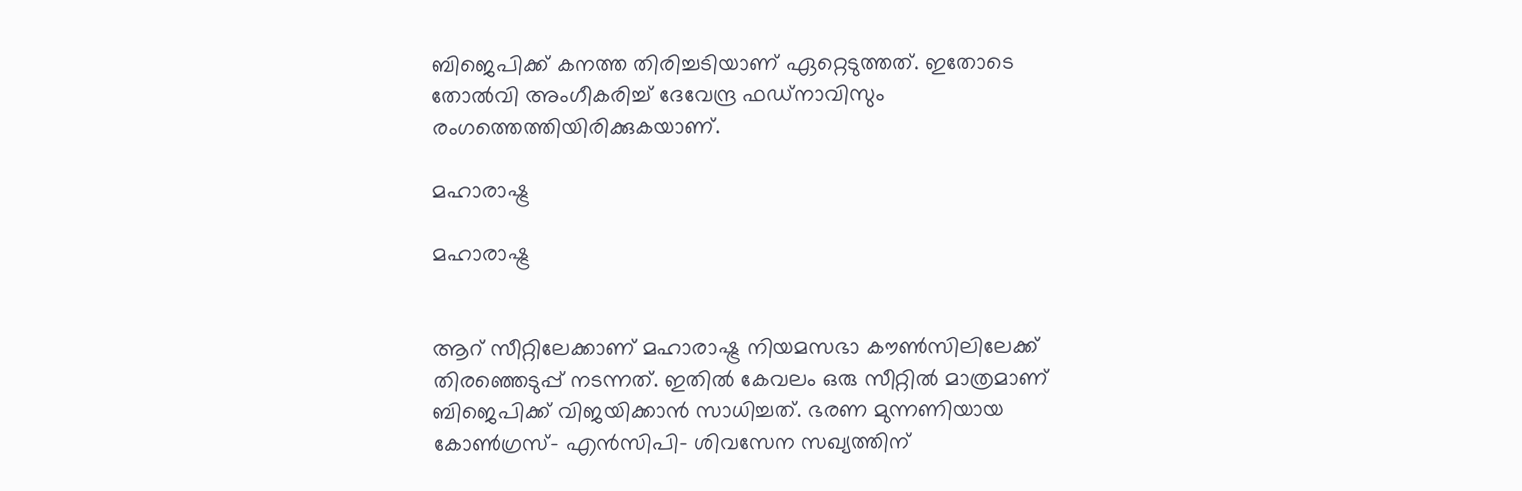ബിജെപിക്ക് കനത്ത തിരിച്ചടിയാണ് ഏറ്റെടുത്തത്. ഇതോടെ തോല്‍വി അംഗീകരിച്ച് ദേവേന്ദ്ര ഫഡ്നാവിസും രംഗത്തെത്തിയിരിക്കുകയാണ്.

മഹാരാഷ്ട്ര

മഹാരാഷ്ട്ര


ആറ് സീറ്റിലേക്കാണ് മഹാരാഷ്ട്ര നിയമസഭാ കൗണ്‍സിലിലേക്ക് തിരഞ്ഞെടുപ്പ് നടന്നത്. ഇതില്‍ കേവലം ഒരു സീറ്റില്‍ മാത്രമാണ് ബിജെപിക്ക് വിജയിക്കാന്‍ സാധിച്ചത്. ഭരണ മുന്നണിയായ കോണ്‍ഗ്രസ്- എന്‍സിപി- ശിവസേന സഖ്യത്തിന്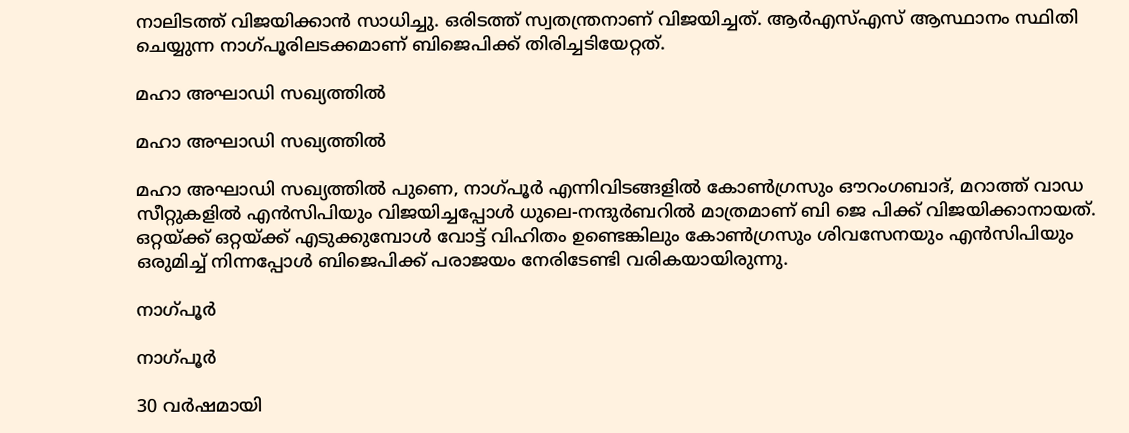നാലിടത്ത് വിജയിക്കാന്‍ സാധിച്ചു. ഒരിടത്ത് സ്വതന്ത്രനാണ് വിജയിച്ചത്. ആര്‍എസ്എസ് ആസ്ഥാനം സ്ഥിതി ചെയ്യുന്ന നാഗ്പൂരിലടക്കമാണ് ബിജെപിക്ക് തിരിച്ചടിയേറ്റത്.

മഹാ അഘാഡി സഖ്യത്തില്‍

മഹാ അഘാഡി സഖ്യത്തില്‍

മഹാ അഘാഡി സഖ്യത്തില്‍ പുണെ, നാഗ്പൂര്‍ എന്നിവിടങ്ങളില്‍ കോണ്‍ഗ്രസും ഔറംഗബാദ്, മറാത്ത് വാഡ സീറ്റുകളില്‍ എന്‍സിപിയും വിജയിച്ചപ്പോള്‍ ധുലെ-നന്ദുര്‍ബറില്‍ മാത്രമാണ് ബി ജെ പിക്ക് വിജയിക്കാനായത്. ഒറ്റയ്ക്ക് ഒറ്റയ്ക്ക് എടുക്കുമ്പോള്‍ വോട്ട് വിഹിതം ഉണ്ടെങ്കിലും കോണ്‍ഗ്രസും ശിവസേനയും എന്‍സിപിയും ഒരുമിച്ച് നിന്നപ്പോള്‍ ബിജെപിക്ക് പരാജയം നേരിടേണ്ടി വരികയായിരുന്നു.

നാഗ്പൂര്‍

നാഗ്പൂര്‍

30 വർഷമായി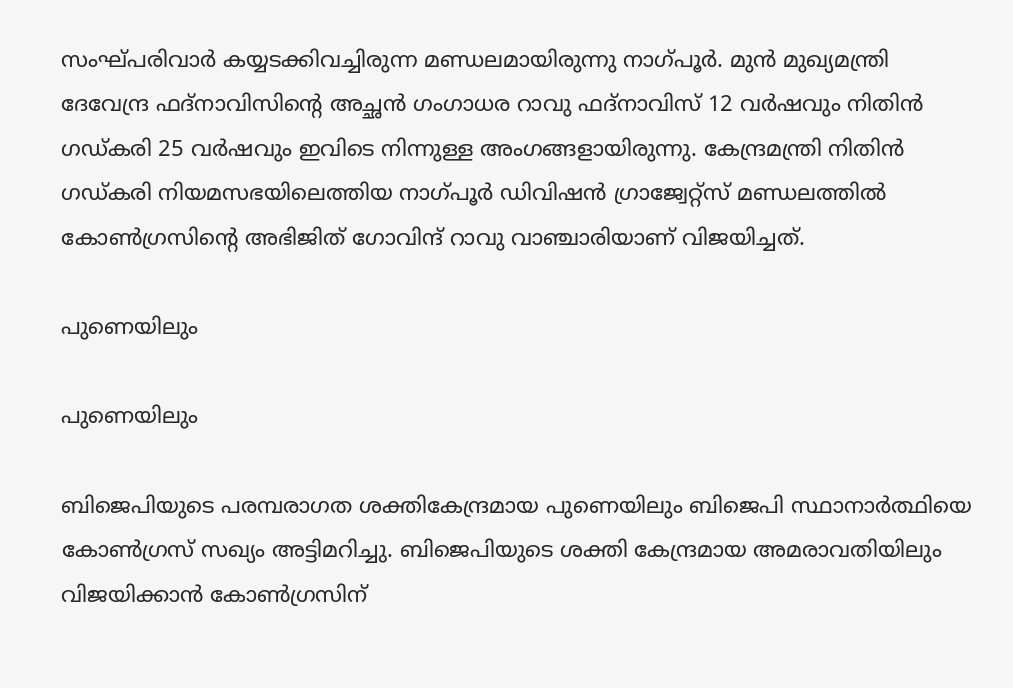സംഘ്‌പരിവാർ കയ്യടക്കിവച്ചിരുന്ന മണ്ഡലമായിരുന്നു നാഗ്പൂര്‍. മുൻ മുഖ്യമന്ത്രി ദേവേന്ദ്ര ഫദ്‌നാവിസിന്റെ അച്ഛൻ ഗംഗാധര റാവു ഫദ്‌നാവിസ്‌ 12 വർഷവും നിതിൻ ഗഡ്‌കരി 25 വർഷവും ഇവിടെ നിന്നുള്ള അംഗങ്ങളായിരുന്നു. കേന്ദ്രമന്ത്രി നിതിന്‍ ഗഡ്കരി നിയമസഭയിലെത്തിയ നാഗ്പൂര്‍ ഡിവിഷന്‍ ഗ്രാജ്വേറ്റ്സ് മണ്ഡലത്തില്‍ കോണ്‍ഗ്രസിന്റെ അഭിജിത് ഗോവിന്ദ് റാവു വാഞ്ചാരിയാണ് വിജയിച്ചത്.

പുണെയിലും

പുണെയിലും

ബിജെപിയുടെ പരമ്പരാഗത ശക്തികേന്ദ്രമായ പുണെയിലും ബിജെപി സ്ഥാനാര്‍ത്ഥിയെ കോണ്‍ഗ്രസ് സഖ്യം അട്ടിമറിച്ചു. ബിജെപിയുടെ ശക്തി കേന്ദ്രമായ അമരാവതിയിലും വിജയിക്കാന്‍ കോണ്‍ഗ്രസിന്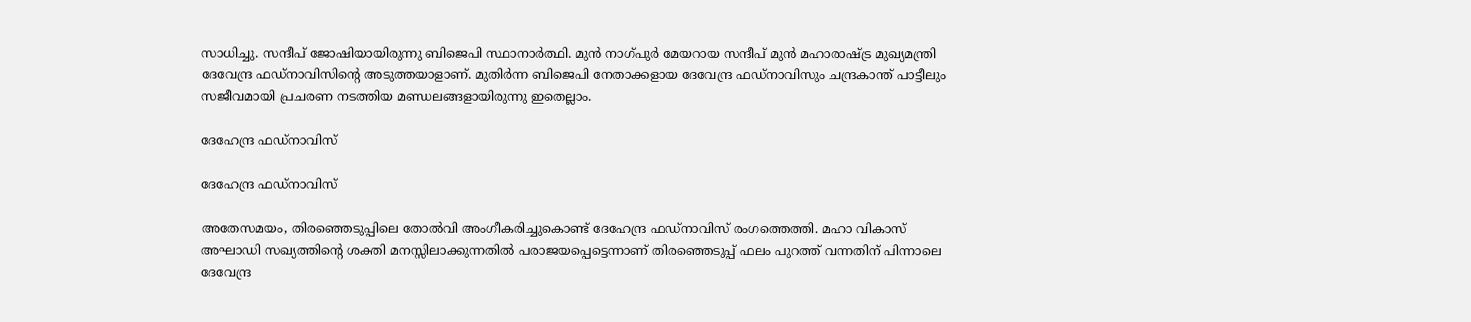സാധിച്ചു. സന്ദീപ് ജോഷിയായിരുന്നു ബിജെപി സ്ഥാനാര്‍ത്ഥി. മുൻ നാഗ്പുർ മേയറായ സന്ദീപ് മുൻ മഹാരാഷ്ട്ര മുഖ്യമന്ത്രി ദേവേന്ദ്ര ഫഡ്നാവിസിന്റെ അടുത്തയാളാണ്. മുതിര്‍ന്ന ബിജെപി നേതാക്കളായ ദേവേന്ദ്ര ഫഡ്‌നാവിസും ചന്ദ്രകാന്ത് പാട്ടീലും സജീവമായി പ്രചരണ നടത്തിയ മണ്ഡലങ്ങളായിരുന്നു ഇതെല്ലാം.

ദേഹേന്ദ്ര ഫഡ്നാവിസ്

ദേഹേന്ദ്ര ഫഡ്നാവിസ്

അതേസമയം, തിരഞ്ഞെടുപ്പിലെ തോല്‍വി അംഗീകരിച്ചുകൊണ്ട് ദേഹേന്ദ്ര ഫഡ്നാവിസ് രംഗത്തെത്തി. മഹാ വികാസ് അഘാഡി സഖ്യത്തിന്‍റെ ശക്തി മനസ്സിലാക്കുന്നതില്‍ പരാജയപ്പെട്ടെന്നാണ് തിരഞ്ഞെടുപ്പ് ഫലം പുറത്ത് വന്നതിന് പിന്നാലെ ദേവേന്ദ്ര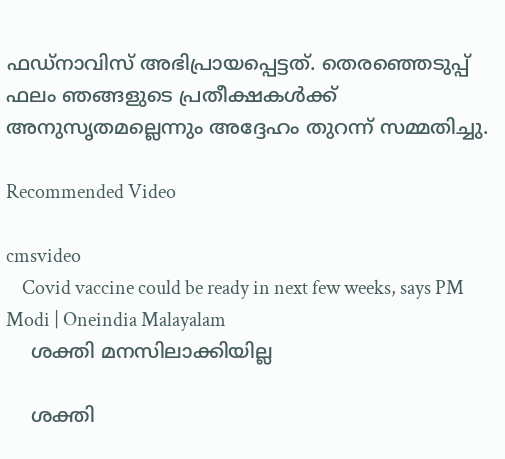ഫഡ്നാവിസ് അഭിപ്രായപ്പെട്ടത്. തെരഞ്ഞെടുപ്പ് ഫലം ഞങ്ങളുടെ പ്രതീക്ഷകൾക്ക് അനുസൃതമല്ലെന്നും അദ്ദേഹം തുറന്ന് സമ്മതിച്ചു.

Recommended Video

cmsvideo
    Covid vaccine could be ready in next few weeks, says PM Modi | Oneindia Malayalam
    ശക്തി മനസിലാക്കിയില്ല

    ശക്തി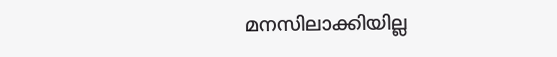മനസിലാക്കിയില്ല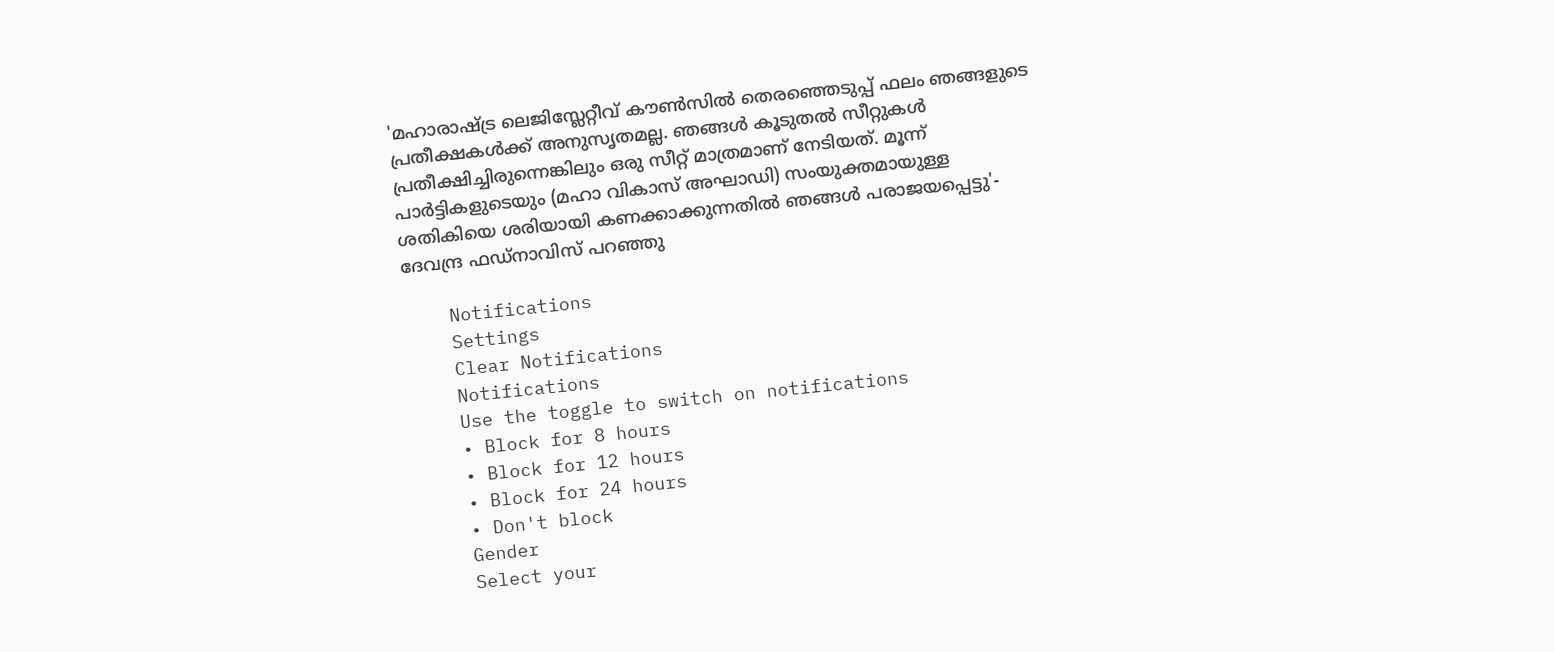'മഹാരാഷ്ട്ര ലെജിസ്ലേറ്റീവ് കൗൺസിൽ തെരഞ്ഞെടുപ്പ് ഫലം ഞങ്ങളുടെ പ്രതീക്ഷകൾക്ക് അനുസൃതമല്ല. ഞങ്ങൾ കൂടുതൽ സീറ്റുകൾ പ്രതീക്ഷിച്ചിരുന്നെങ്കിലും ഒരു സീറ്റ് മാത്രമാണ് നേടിയത്. മൂന്ന് പാർട്ടികളുടെയും (മഹാ വികാസ് അഘാഡി) സംയുക്തമായുള്ള ശതികിയെ ശരിയായി കണക്കാക്കുന്നതില്‍ ഞങ്ങള്‍ പരാജയപ്പെട്ടു'- ദേവന്ദ്ര ഫഡ്നാവിസ് പറഞ്ഞു

    Notifications
    Settings
    Clear Notifications
    Notifications
    Use the toggle to switch on notifications
    • Block for 8 hours
    • Block for 12 hours
    • Block for 24 hours
    • Don't block
    Gender
    Select your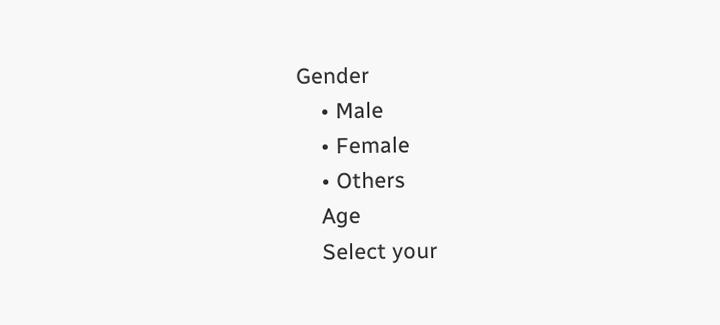Gender
    • Male
    • Female
    • Others
    Age
    Select your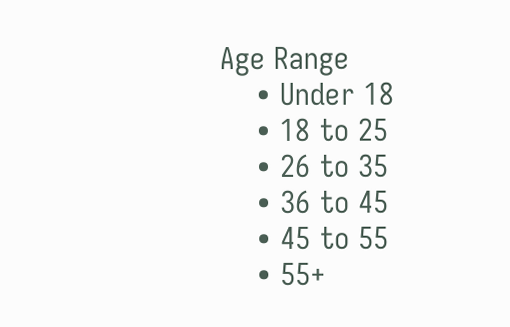Age Range
    • Under 18
    • 18 to 25
    • 26 to 35
    • 36 to 45
    • 45 to 55
    • 55+